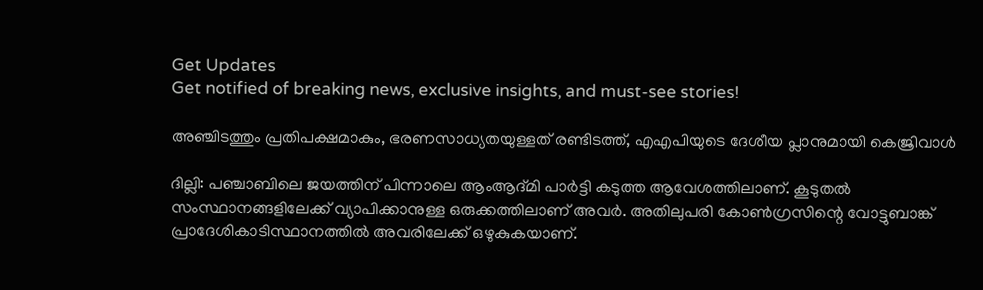Get Updates
Get notified of breaking news, exclusive insights, and must-see stories!

അഞ്ചിടത്തും പ്രതിപക്ഷമാകും, ഭരണസാധ്യതയുള്ളത് രണ്ടിടത്ത്, എഎപിയുടെ ദേശീയ പ്ലാനുമായി കെജ്രിവാള്‍

ദില്ലി: പഞ്ചാബിലെ ജയത്തിന് പിന്നാലെ ആംആദ്മി പാര്‍ട്ടി കടുത്ത ആവേശത്തിലാണ്. കൂടുതല്‍ സംസ്ഥാനങ്ങളിലേക്ക് വ്യാപിക്കാനുള്ള ഒരുക്കത്തിലാണ് അവര്‍. അതിലുപരി കോണ്‍ഗ്രസിന്റെ വോട്ടുബാങ്ക് പ്രാദേശികാടിസ്ഥാനത്തില്‍ അവരിലേക്ക് ഒഴുകുകയാണ്.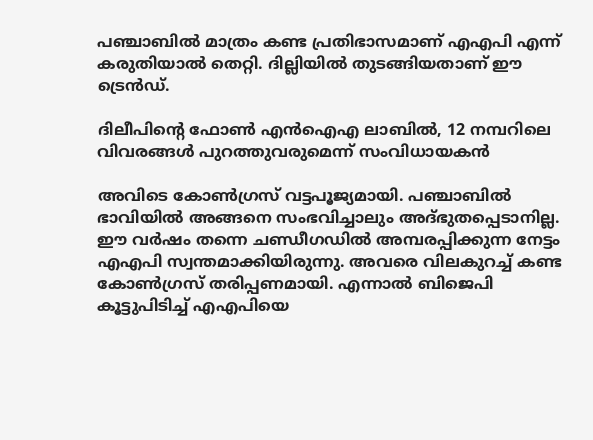പഞ്ചാബില്‍ മാത്രം കണ്ട പ്രതിഭാസമാണ് എഎപി എന്ന് കരുതിയാല്‍ തെറ്റി. ദില്ലിയില്‍ തുടങ്ങിയതാണ് ഈ ട്രെന്‍ഡ്.

ദിലീപിന്റെ ഫോണ്‍ എന്‍ഐഎ ലാബില്‍, 12 നമ്പറിലെ വിവരങ്ങള്‍ പുറത്തുവരുമെന്ന് സംവിധായകന്‍

അവിടെ കോണ്‍ഗ്രസ് വട്ടപൂജ്യമായി. പഞ്ചാബില്‍ ഭാവിയില്‍ അങ്ങനെ സംഭവിച്ചാലും അദ്ഭുതപ്പെടാനില്ല. ഈ വര്‍ഷം തന്നെ ചണ്ഡീഗഡില്‍ അമ്പരപ്പിക്കുന്ന നേട്ടം എഎപി സ്വന്തമാക്കിയിരുന്നു. അവരെ വിലകുറച്ച് കണ്ട കോണ്‍ഗ്രസ് തരിപ്പണമായി. എന്നാല്‍ ബിജെപി കൂട്ടുപിടിച്ച് എഎപിയെ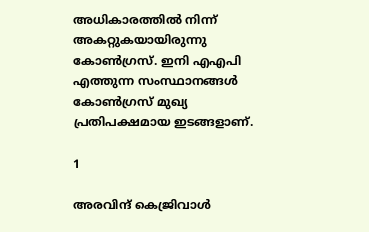അധികാരത്തില്‍ നിന്ന് അകറ്റുകയായിരുന്നു കോണ്‍ഗ്രസ്. ഇനി എഎപി എത്തുന്ന സംസ്ഥാനങ്ങള്‍ കോണ്‍ഗ്രസ് മുഖ്യ പ്രതിപക്ഷമായ ഇടങ്ങളാണ്.

1

അരവിന്ദ് കെജ്രിവാള്‍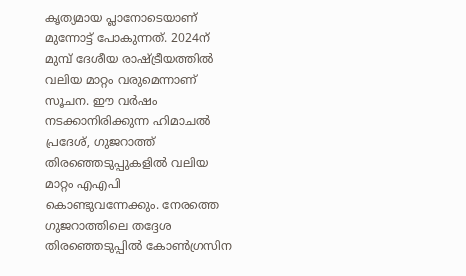കൃത്യമായ പ്ലാനോടെയാണ് മുന്നോട്ട് പോകുന്നത്. 2024ന് മുമ്പ് ദേശീയ രാഷ്ട്രീയത്തില്‍ വലിയ മാറ്റം വരുമെന്നാണ് സൂചന. ഈ വര്‍ഷം നടക്കാനിരിക്കുന്ന ഹിമാചല്‍ പ്രദേശ്, ഗുജറാത്ത് തിരഞ്ഞെടുപ്പുകളില്‍ വലിയ മാറ്റം എഎപി കൊണ്ടുവന്നേക്കും. നേരത്തെ ഗുജറാത്തിലെ തദ്ദേശ തിരഞ്ഞെടുപ്പില്‍ കോണ്‍ഗ്രസിന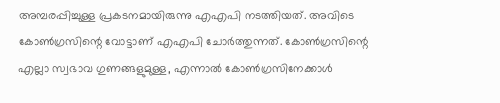അമ്പരപ്പിച്ചുള്ള പ്രകടനമായിരുന്നു എഎപി നടത്തിയത്. അവിടെ കോണ്‍ഗ്രസിന്റെ വോട്ടാണ് എഎപി ചോര്‍ത്തുന്നത്. കോണ്‍ഗ്രസിന്റെ എല്ലാ സ്വഭാവ ഗുണങ്ങളുമുള്ള, എന്നാല്‍ കോണ്‍ഗ്രസിനേക്കാള്‍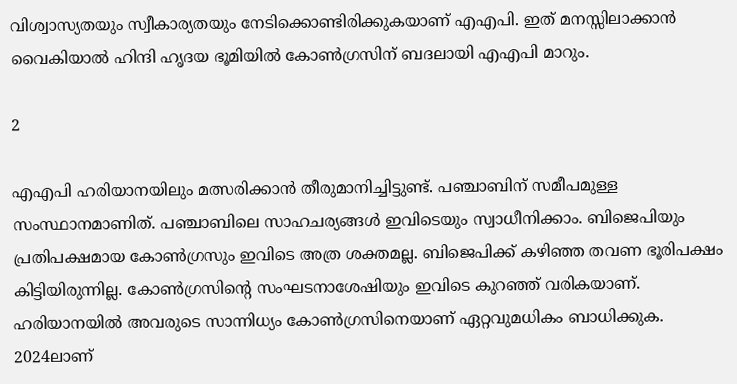വിശ്വാസ്യതയും സ്വീകാര്യതയും നേടിക്കൊണ്ടിരിക്കുകയാണ് എഎപി. ഇത് മനസ്സിലാക്കാന്‍ വൈകിയാല്‍ ഹിന്ദി ഹൃദയ ഭൂമിയില്‍ കോണ്‍ഗ്രസിന് ബദലായി എഎപി മാറും.

2

എഎപി ഹരിയാനയിലും മത്സരിക്കാന്‍ തീരുമാനിച്ചിട്ടുണ്ട്. പഞ്ചാബിന് സമീപമുള്ള സംസ്ഥാനമാണിത്. പഞ്ചാബിലെ സാഹചര്യങ്ങള്‍ ഇവിടെയും സ്വാധീനിക്കാം. ബിജെപിയും പ്രതിപക്ഷമായ കോണ്‍ഗ്രസും ഇവിടെ അത്ര ശക്തമല്ല. ബിജെപിക്ക് കഴിഞ്ഞ തവണ ഭൂരിപക്ഷം കിട്ടിയിരുന്നില്ല. കോണ്‍ഗ്രസിന്റെ സംഘടനാശേഷിയും ഇവിടെ കുറഞ്ഞ് വരികയാണ്. ഹരിയാനയില്‍ അവരുടെ സാന്നിധ്യം കോണ്‍ഗ്രസിനെയാണ് ഏറ്റവുമധികം ബാധിക്കുക. 2024ലാണ്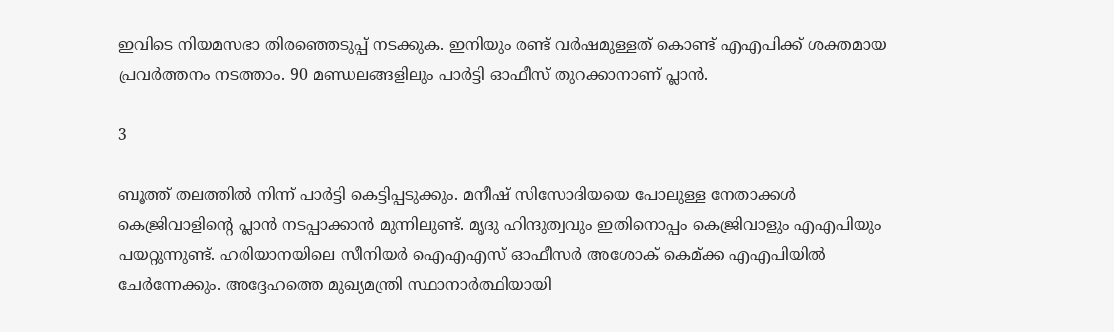ഇവിടെ നിയമസഭാ തിരഞ്ഞെടുപ്പ് നടക്കുക. ഇനിയും രണ്ട് വര്‍ഷമുള്ളത് കൊണ്ട് എഎപിക്ക് ശക്തമായ പ്രവര്‍ത്തനം നടത്താം. 90 മണ്ഡലങ്ങളിലും പാര്‍ട്ടി ഓഫീസ് തുറക്കാനാണ് പ്ലാന്‍.

3

ബൂത്ത് തലത്തില്‍ നിന്ന് പാര്‍ട്ടി കെട്ടിപ്പടുക്കും. മനീഷ് സിസോദിയയെ പോലുള്ള നേതാക്കള്‍ കെജ്രിവാളിന്റെ പ്ലാന്‍ നടപ്പാക്കാന്‍ മുന്നിലുണ്ട്. മൃദു ഹിന്ദുത്വവും ഇതിനൊപ്പം കെജ്രിവാളും എഎപിയും പയറ്റുന്നുണ്ട്. ഹരിയാനയിലെ സീനിയര്‍ ഐഎഎസ് ഓഫീസര്‍ അശോക് കെമ്ക്ക എഎപിയില്‍ ചേര്‍ന്നേക്കും. അദ്ദേഹത്തെ മുഖ്യമന്ത്രി സ്ഥാനാര്‍ത്ഥിയായി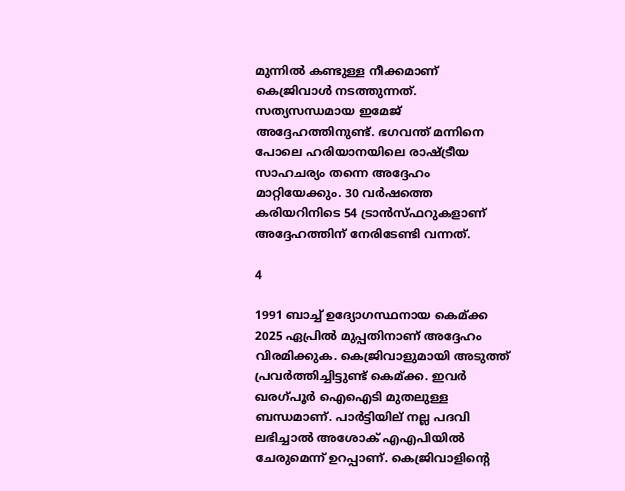മുന്നില്‍ കണ്ടുള്ള നീക്കമാണ് കെജ്രിവാള്‍ നടത്തുന്നത്. സത്യസന്ധമായ ഇമേജ് അദ്ദേഹത്തിനുണ്ട്. ഭഗവന്ത് മന്നിനെ പോലെ ഹരിയാനയിലെ രാഷ്ട്രീയ സാഹചര്യം തന്നെ അദ്ദേഹം മാറ്റിയേക്കും. 30 വര്‍ഷത്തെ കരിയറിനിടെ 54 ട്രാന്‍സ്ഫറുകളാണ് അദ്ദേഹത്തിന് നേരിടേണ്ടി വന്നത്.

4

1991 ബാച്ച് ഉദ്യോഗസ്ഥനായ കെമ്ക്ക 2025 ഏപ്രില്‍ മുപ്പതിനാണ് അദ്ദേഹം വിരമിക്കുക. കെജ്രിവാളുമായി അടുത്ത് പ്രവര്‍ത്തിച്ചിട്ടുണ്ട് കെമ്ക്ക. ഇവര്‍ ഖരഗ്പൂര്‍ ഐഐടി മുതലുള്ള ബന്ധമാണ്. പാര്‍ട്ടിയില് നല്ല പദവി ലഭിച്ചാല്‍ അശോക് എഎപിയില്‍ ചേരുമെന്ന് ഉറപ്പാണ്. കെജ്രിവാളിന്റെ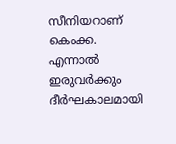സീനിയറാണ് കെംക്ക. എന്നാല്‍ ഇരുവര്‍ക്കും ദീര്‍ഘകാലമായി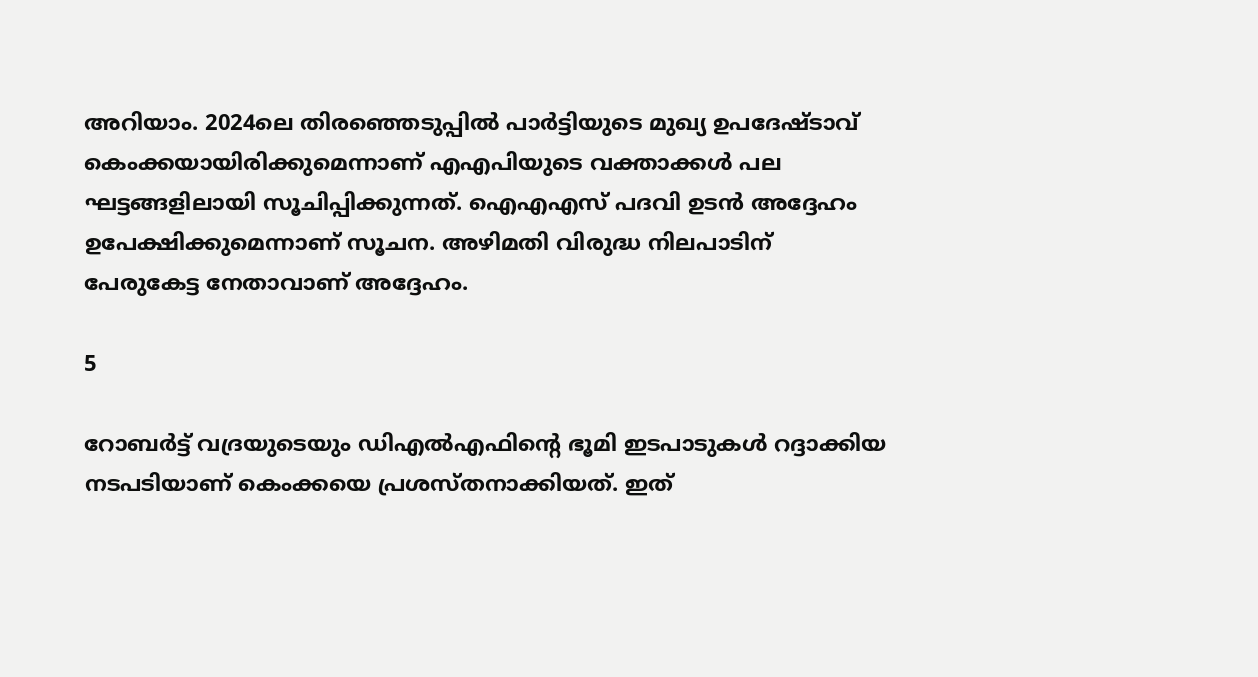അറിയാം. 2024ലെ തിരഞ്ഞെടുപ്പില്‍ പാര്‍ട്ടിയുടെ മുഖ്യ ഉപദേഷ്ടാവ് കെംക്കയായിരിക്കുമെന്നാണ് എഎപിയുടെ വക്താക്കള്‍ പല ഘട്ടങ്ങളിലായി സൂചിപ്പിക്കുന്നത്. ഐഎഎസ് പദവി ഉടന്‍ അദ്ദേഹം ഉപേക്ഷിക്കുമെന്നാണ് സൂചന. അഴിമതി വിരുദ്ധ നിലപാടിന് പേരുകേട്ട നേതാവാണ് അദ്ദേഹം.

5

റോബര്‍ട്ട് വദ്രയുടെയും ഡിഎല്‍എഫിന്റെ ഭൂമി ഇടപാടുകള്‍ റദ്ദാക്കിയ നടപടിയാണ് കെംക്കയെ പ്രശസ്തനാക്കിയത്. ഇത്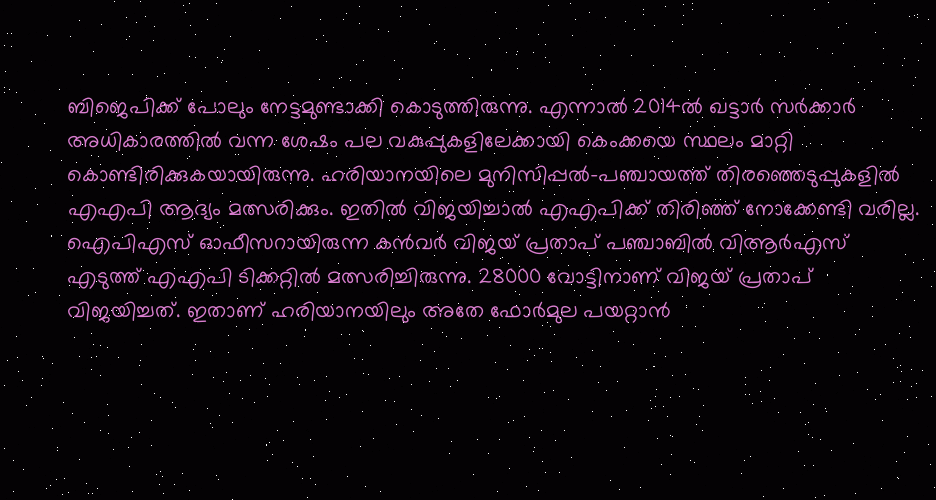ബിജെപിക്ക് പോലും നേട്ടമുണ്ടാക്കി കൊടുത്തിരുന്നു. എന്നാല്‍ 2014ല്‍ ഖട്ടാര്‍ സര്‍ക്കാര്‍ അധികാരത്തില്‍ വന്ന ശേഷം പല വകുപ്പുകളിലേക്കായി കെംക്കയെ സ്ഥലം മാറ്റി കൊണ്ടിരിക്കുകയായിരുന്നു. ഹരിയാനയിലെ മുനിസിപ്പല്‍-പഞ്ചായത്ത് തിരഞ്ഞെടുപ്പുകളില്‍ എഎപി ആദ്യം മത്സരിക്കും. ഇതില്‍ വിജയിച്ചാല്‍ എഎപിക്ക് തിരിഞ്ഞ് നോക്കേണ്ടി വരില്ല. ഐപിഎസ് ഓഫീസറായിരുന്ന കന്‍വര്‍ വിജയ് പ്രതാപ് പഞ്ചാബില്‍ വിആര്‍എസ് എടുത്ത് എഎപി ടിക്കറ്റില്‍ മത്സരിച്ചിരുന്നു. 28000 വോട്ടിനാണ് വിജയ് പ്രതാപ് വിജയിച്ചത്. ഇതാണ് ഹരിയാനയിലും അതേ ഫോര്‍മുല പയറ്റാന്‍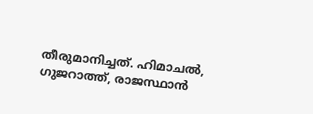തീരുമാനിച്ചത്. ഹിമാചല്‍, ഗുജറാത്ത്, രാജസ്ഥാന്‍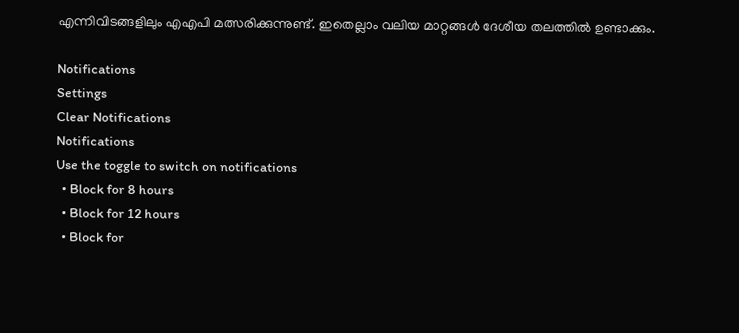എന്നിവിടങ്ങളിലും എഎപി മത്സരിക്കുന്നുണ്ട്. ഇതെല്ലാം വലിയ മാറ്റങ്ങള്‍ ദേശീയ തലത്തില്‍ ഉണ്ടാക്കും.

Notifications
Settings
Clear Notifications
Notifications
Use the toggle to switch on notifications
  • Block for 8 hours
  • Block for 12 hours
  • Block for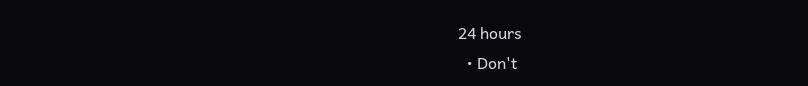24 hours
  • Don't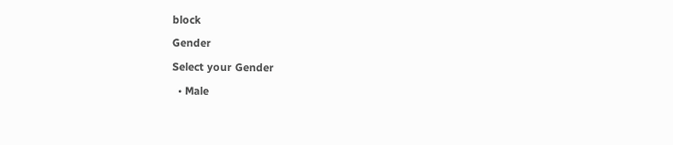block
Gender
Select your Gender
  • Male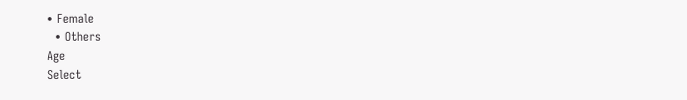• Female
  • Others
Age
Select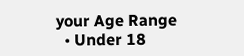your Age Range
  • Under 18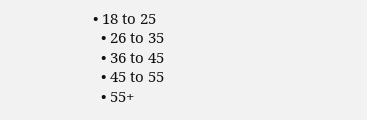• 18 to 25
  • 26 to 35
  • 36 to 45
  • 45 to 55
  • 55+